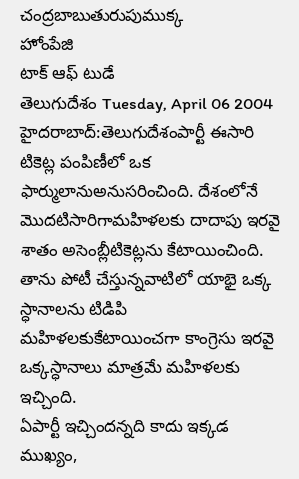చంద్రబాబుతురుపుముక్క
హోంపేజి
టాక్ ఆఫ్ టుడే
తెలుగుదేశం Tuesday, April 06 2004
హైదరాబాద్:తెలుగుదేశంపార్టీ ఈసారి టికెట్ల పంపిణీలో ఒక ఫార్ములానుఅనుసరించింది. దేశంలోనే మొదటిసారిగామహిళలకు దాదాపు ఇరవై శాతం అసెంబ్లీటికెట్లను కేటాయించింది. తాను పోటీ చేస్తున్నవాటిలో యాభై ఒక్క స్ధానాలను టిడిపి మహిళలకుకేటాయించగా కాంగ్రెసు ఇరవై ఒక్కస్ధానాలు మాత్రమే మహిళలకు ఇచ్చింది.
ఏపార్టీ ఇచ్చిందన్నది కాదు ఇక్కడ ముఖ్యం,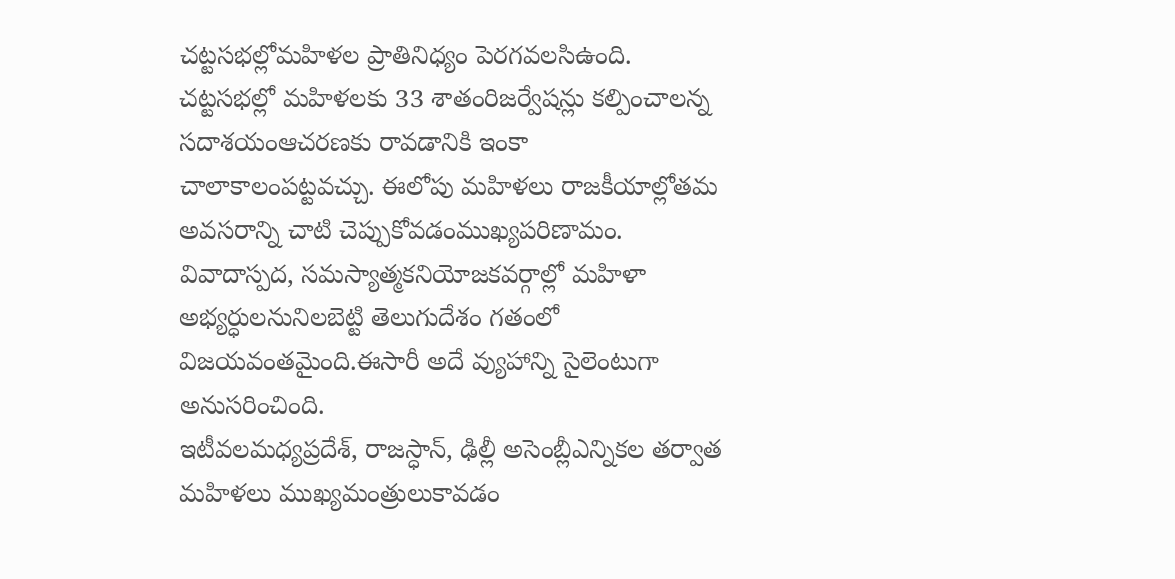చట్టసభల్లోమహిళల ప్రాతినిధ్యం పెరగవలసిఉంది. చట్టసభల్లో మహిళలకు 33 శాతంరిజర్వేషన్లు కల్పించాలన్న సదాశయంఆచరణకు రావడానికి ఇంకా చాలాకాలంపట్టవచ్చు. ఈలోపు మహిళలు రాజకీయాల్లోతమ అవసరాన్ని చాటి చెప్పుకోవడంముఖ్యపరిణామం. వివాదాస్పద, సమస్యాత్మకనియోజకవర్గాల్లో మహిళా అభ్యర్ధులనునిలబెట్టి తెలుగుదేశం గతంలో విజయవంతమైంది.ఈసారీ అదే వ్యుహాన్ని సైలెంటుగా అనుసరించింది.
ఇటీవలమధ్యప్రదేశ్, రాజస్ధాన్, ఢిల్లీ అసెంబ్లీఎన్నికల తర్వాత మహిళలు ముఖ్యమంత్రులుకావడం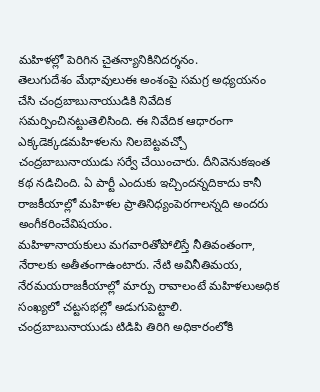మహిళల్లో పెరిగిన చైతన్యానికినిదర్శనం.
తెలుగుదేశం మేధావులుఈ అంశంపై సమగ్ర అధ్యయనం చేసి చంద్రబాబునాయుడికి నివేదిక సమర్పించినట్టుతెలిసింది. ఈ నివేదిక ఆధారంగా ఎక్కడెక్కడమహిళలను నిలబెట్టవచ్చో చంద్రబాబునాయుడు సర్వే చేయించారు. దీనివెనుకఇంత కథ నడిచింది. ఏ పార్టీ ఎందుకు ఇచ్చిందన్నదికాదు కానీ రాజకీయాల్లో మహిళల ప్రాతినిధ్యంపెరగాలన్నది అందరు అంగీకరించేవిషయం.
మహిళానాయకులు మగవారితోపోలిస్తే నీతివంతంగా, నేరాలకు అతీతంగాఉంటారు. నేటి అవినీతిమయ, నేరమయరాజకీయాల్లో మార్పు రావాలంటే మహిళలుఅధిక సంఖ్యలో చట్టసభల్లో అడుగుపెట్టాలి.
చంద్రబాబునాయుడు టిడిపి తిరిగి అధికారంలోకి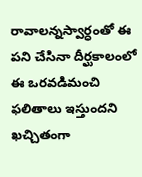రావాలన్నస్వార్ధంతో ఈ పని చేసినా దీర్ఘకాలంలో ఈ ఒరవడిమంచి ఫలితాలు ఇస్తుందని ఖచ్చితంగా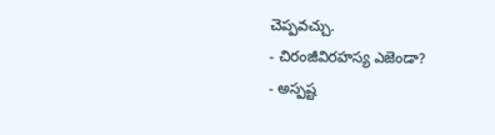చెప్పవచ్చు.
- చిరంజీవిరహస్య ఎజెండా?
- అస్పష్ట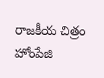రాజకీయ చిత్రం హోంపేజి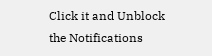Click it and Unblock the Notifications